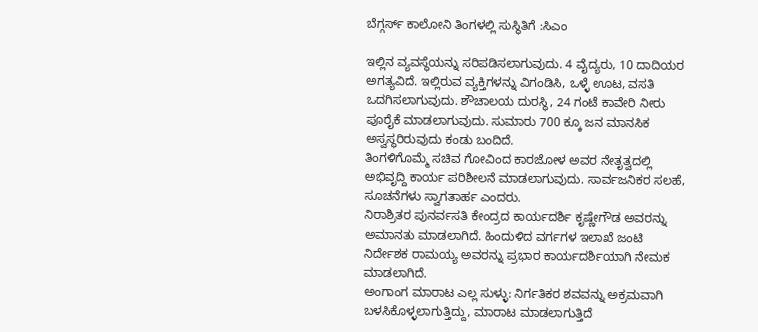ಬೆಗ್ಗರ್ಸ್ ಕಾಲೋನಿ ತಿಂಗಳಲ್ಲಿ ಸುಸ್ಥಿತಿಗೆ :ಸಿಎಂ

ಇಲ್ಲಿನ ವ್ಯವಸ್ಥೆಯನ್ನು ಸರಿಪಡಿಸಲಾಗುವುದು. 4 ವೈದ್ಯರು, 10 ದಾದಿಯರ ಅಗತ್ಯವಿದೆ. ಇಲ್ಲಿರುವ ವ್ಯಕ್ತಿಗಳನ್ನು ವಿಗಂಡಿಸಿ, ಒಳ್ಳೆ ಊಟ, ವಸತಿ ಒದಗಿಸಲಾಗುವುದು. ಶೌಚಾಲಯ ದುರಸ್ಥಿ, 24 ಗಂಟೆ ಕಾವೇರಿ ನೀರು ಪೂರೈಕೆ ಮಾಡಲಾಗುವುದು. ಸುಮಾರು 700 ಕ್ಕೂ ಜನ ಮಾನಸಿಕ ಅಸ್ವಸ್ಥರಿರುವುದು ಕಂಡು ಬಂದಿದೆ.
ತಿಂಗಳಿಗೊಮ್ಮೆ ಸಚಿವ ಗೋವಿಂದ ಕಾರಜೋಳ ಅವರ ನೇತೃತ್ವದಲ್ಲಿ ಅಭಿವೃದ್ದಿ ಕಾರ್ಯ ಪರಿಶೀಲನೆ ಮಾಡಲಾಗುವುದು. ಸಾರ್ವಜನಿಕರ ಸಲಹೆ, ಸೂಚನೆಗಳು ಸ್ವಾಗತಾರ್ಹ ಎಂದರು.
ನಿರಾಶ್ರಿತರ ಪುನರ್ವಸತಿ ಕೇಂದ್ರದ ಕಾರ್ಯದರ್ಶಿ ಕೃಷ್ಣೇಗೌಡ ಅವರನ್ನು ಅಮಾನತು ಮಾಡಲಾಗಿದೆ. ಹಿಂದುಳಿದ ವರ್ಗಗಳ ಇಲಾಖೆ ಜಂಟಿ ನಿರ್ದೇಶಕ ರಾಮಯ್ಯ ಅವರನ್ನು ಪ್ರಭಾರ ಕಾರ್ಯದರ್ಶಿಯಾಗಿ ನೇಮಕ ಮಾಡಲಾಗಿದೆ.
ಅಂಗಾಂಗ ಮಾರಾಟ ಎಲ್ಲ ಸುಳ್ಳು: ನಿರ್ಗತಿಕರ ಶವವನ್ನು ಅಕ್ರಮವಾಗಿ ಬಳಸಿಕೊಳ್ಳಲಾಗುತ್ತಿದ್ದು, ಮಾರಾಟ ಮಾಡಲಾಗುತ್ತಿದೆ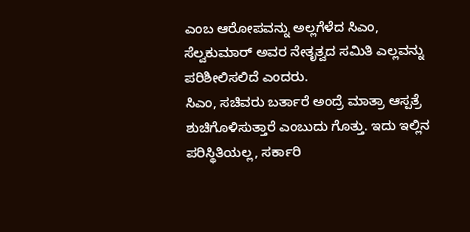ಎಂಬ ಆರೋಪವನ್ನು ಅಲ್ಲಗೆಳೆದ ಸಿಎಂ, ಸೆಲ್ವಕುಮಾರ್ ಅವರ ನೇತೃತ್ವದ ಸಮಿತಿ ಎಲ್ಲವನ್ನು ಪರಿಶೀಲಿಸಲಿದೆ ಎಂದರು.
ಸಿಎಂ, ಸಚಿವರು ಬರ್ತಾರೆ ಅಂದ್ರೆ ಮಾತ್ರಾ ಆಸ್ಪತ್ರೆ ಶುಚಿಗೊಳಿಸುತ್ತಾರೆ ಎಂಬುದು ಗೊತ್ತು. ಇದು ಇಲ್ಲಿನ ಪರಿಸ್ಥಿತಿಯಲ್ಲ, ಸರ್ಕಾರಿ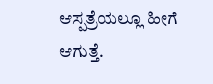ಆಸ್ಪತ್ರೆಯಲ್ಲೂ ಹೀಗೆ ಆಗುತ್ತೆ.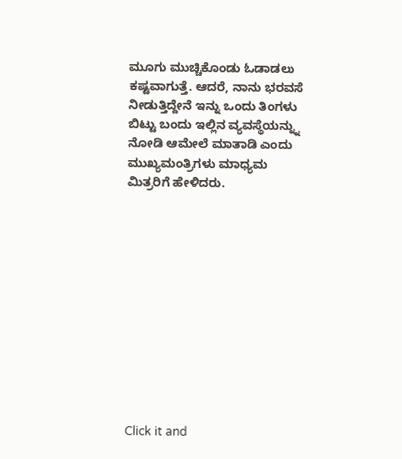ಮೂಗು ಮುಚ್ಚಿಕೊಂಡು ಓಡಾಡಲು ಕಷ್ಟವಾಗುತ್ತೆ. ಆದರೆ, ನಾನು ಭರವಸೆ ನೀಡುತ್ತಿದ್ದೇನೆ ಇನ್ನು ಒಂದು ತಿಂಗಳು ಬಿಟ್ಟು ಬಂದು ಇಲ್ಲಿನ ವ್ಯವಸ್ಥೆಯನ್ನ್ನು ನೋಡಿ ಆಮೇಲೆ ಮಾತಾಡಿ ಎಂದು ಮುಖ್ಯಮಂತ್ರಿಗಳು ಮಾಧ್ಯಮ ಮಿತ್ರರಿಗೆ ಹೇಳಿದರು.












Click it and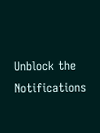Unblock the Notifications